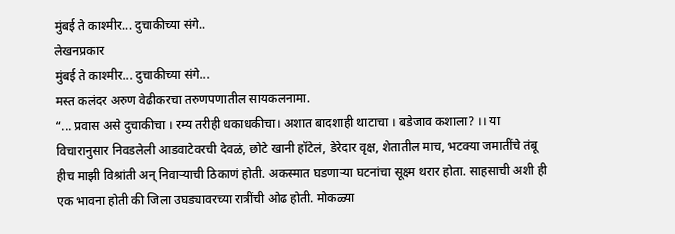मुंबई ते काश्मीर... दुचाकीच्या संगे..
लेखनप्रकार
मुंबई ते काश्मीर... दुचाकीच्या संगे...
मस्त कलंदर अरुण वेढीकरचा तरुणपणातील सायकलनामा.
“... प्रवास असे दुचाकीचा । रम्य तरीही धकाधकीचा। अशात बादशाही थाटाचा । बडेजाव कशाला? ।। या विचारानुसार निवडलेली आडवाटेवरची देवळं, छोटे खानी हॉटेलं, डेरेदार वृक्ष, शेतातील माच, भटक्या जमातींचे तंबू हीच माझी विश्रांती अन् निवाऱ्याची ठिकाणं होती. अकस्मात घडणाऱ्या घटनांचा सूक्ष्म थरार होता. साहसाची अशी ही एक भावना होती की जिला उघड्यावरच्या रात्रींची ओढ होती. मोकळ्या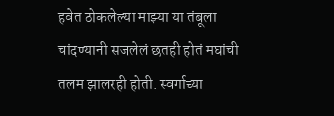हवेत ठोकलेल्या माझ्या या तंबूला चांदण्यानी सजलेलं छतही होतं मघांची तलम झालरही होती. स्वर्गाच्या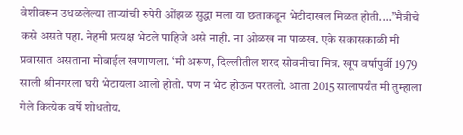वेशीवरून उधळलेल्या ताऱ्यांची रुपेरी ओंझळ सुद्धा मला या छताकडून भेटीदाखल मिळत होती....”मैत्रीचे कसे असते पहा. नेहमी प्रत्यक्ष भेटले पाहिजे असे नाही. ना ओळख ना पाळख. एके सकासकाळी मी प्रवासात असताना मोबाईल खणाणला. ‘मी अरूण, दिल्लीतील शरद सोवनीचा मित्र. खूप वर्षापुर्वी 1979 साली श्रीनगरला घरी भेटायला आलो होतो. पण न भेट होऊन परतलो. आता 2015 सालापर्यंत मी तुम्हाला गेले कित्येक वर्षे शोधतोय.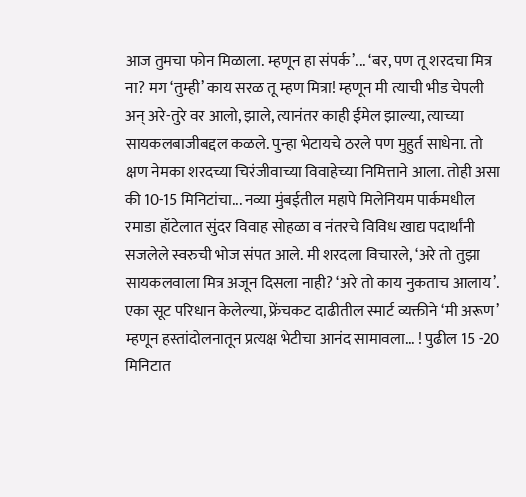आज तुमचा फोन मिळाला. म्हणून हा संपर्क’... ‘बर, पण तू शरदचा मित्र ना? मग ‘तुम्ही’ काय सरळ तू म्हण मित्रा! म्हणून मी त्याची भीड चेपली अन् अरे-तुरे वर आलो, झाले, त्यानंतर काही ईमेल झाल्या, त्याच्या सायकलबाजीबद्दल कळले. पुन्हा भेटायचे ठरले पण मुहुर्त साधेना. तो क्षण नेमका शरदच्या चिरंजीवाच्या विवाहेच्या निमित्ताने आला. तोही असा की 10-15 मिनिटांचा... नव्या मुंबईतील महापे मिलेनियम पार्कमधील रमाडा हॉटेलात सुंदर विवाह सोहळा व नंतरचे विविध खाद्य पदार्थांनी सजलेले स्वरुची भोज संपत आले. मी शरदला विचारले, ‘अरे तो तुझा सायकलवाला मित्र अजून दिसला नाही? ‘अरे तो काय नुकताच आलाय’. एका सूट परिधान केलेल्या, फ्रेंचकट दाढीतील स्मार्ट व्यक्तीने ‘मी अरूण’ म्हणून हस्तांदोलनातून प्रत्यक्ष भेटीचा आनंद सामावला... ! पुढील 15 -20 मिनिटात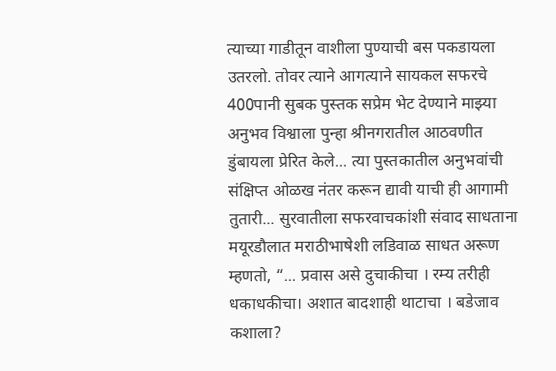त्याच्या गाडीतून वाशीला पुण्याची बस पकडायला उतरलो. तोवर त्याने आगत्याने सायकल सफरचे 400पानी सुबक पुस्तक सप्रेम भेट देण्याने माझ्या अनुभव विश्वाला पुन्हा श्रीनगरातील आठवणीत डुंबायला प्रेरित केले... त्या पुस्तकातील अनुभवांची संक्षिप्त ओळख नंतर करून द्यावी याची ही आगामी तुतारी... सुरवातीला सफरवाचकांशी संवाद साधताना मयूरडौलात मराठीभाषेशी लडिवाळ साधत अरूण म्हणतो, “... प्रवास असे दुचाकीचा । रम्य तरीही धकाधकीचा। अशात बादशाही थाटाचा । बडेजाव कशाला?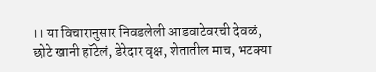।। या विचारानुसार निवडलेली आडवाटेवरची देवळं, छोटे खानी हॉटेलं, डेरेदार वृक्ष, शेतातील माच, भटक्या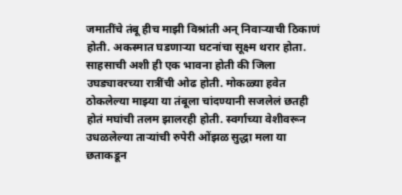जमातींचे तंबू हीच माझी विश्रांती अन् निवाऱ्याची ठिकाणं होती. अकस्मात घडणाऱ्या घटनांचा सूक्ष्म थरार होता. साहसाची अशी ही एक भावना होती की जिला उघड्यावरच्या रात्रींची ओढ होती. मोकळ्या हवेत ठोकलेल्या माझ्या या तंबूला चांदण्यानी सजलेलं छतही होतं मघांची तलम झालरही होती. स्वर्गाच्या वेशीवरून उधळलेल्या ताऱ्यांची रुपेरी ओंझळ सुद्धा मला या छताकडून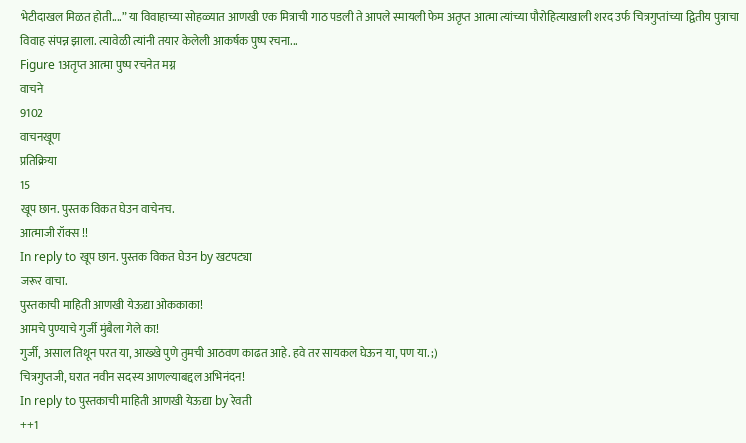भेटीदाखल मिळत होती....” या विवाहाच्या सोहळ्यात आणखी एक मित्राची गाठ पडली ते आपले स्मायली फेम अतृप्त आत्मा त्यांच्या पौरोहित्याखाली शरद उर्फ चित्रगुप्तांच्या द्वितीय पुत्राचा विवाह संपन्न झाला. त्यावेळी त्यांनी तयार केलेली आकर्षक पुष्प रचना...
Figure 1अतृप्त आत्मा पुष्प रचनेत मग्न
वाचने
9102
वाचनखूण
प्रतिक्रिया
15
खूप छान. पुस्तक विकत घेउन वाचेनच.
आत्माजी रॉक्स !!
In reply to खूप छान. पुस्तक विकत घेउन by खटपट्या
जरूर वाचा.
पुस्तकाची माहिती आणखी येऊद्या ओककाका!
आमचे पुण्याचे गुर्जी मुंबैला गेले का!
गुर्जी, असाल तिथून परत या, आख्खे पुणे तुमची आठवण काढत आहे. हवे तर सायकल घेऊन या, पण या. ;)
चित्रगुप्तजी, घरात नवीन सदस्य आणल्याबद्दल अभिनंदन!
In reply to पुस्तकाची माहिती आणखी येऊद्या by रेवती
++1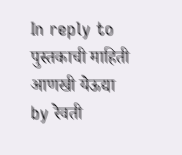In reply to पुस्तकाची माहिती आणखी येऊद्या by रेवती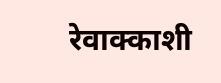रेवाक्काशी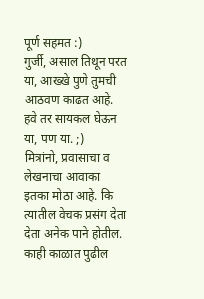पूर्ण सहमत :)
गुर्जी, असाल तिथून परत या, आख्खे पुणे तुमची आठवण काढत आहे. हवे तर सायकल घेऊन या, पण या. ;)
मित्रांनो, प्रवासाचा व लेखनाचा आवाका इतका मोठा आहे. कि त्यातील वेचक प्रसंग देता देता अनेक पाने होतील.
काही काळात पुढील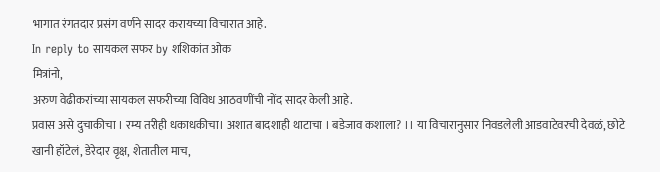भागात रंगतदार प्रसंग वर्णने सादर करायच्या विचारात आहे.
In reply to सायकल सफर by शशिकांत ओक
मित्रांनो,
अरुण वेढीकरांच्या सायकल सफरीच्या विविध आठवणींची नोंद सादर केली आहे.
प्रवास असे दुचाकीचा । रम्य तरीही धकाधकीचा। अशात बादशाही थाटाचा । बडेजाव कशाला? ।। या विचारानुसार निवडलेली आडवाटेवरची देवळं, छोटे खानी हॉटेलं, डेरेदार वृक्ष, शेतातील माच,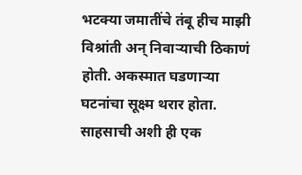भटक्या जमातींचे तंबू हीच माझी विश्रांती अन् निवाऱ्याची ठिकाणं होती. अकस्मात घडणाऱ्या घटनांचा सूक्ष्म थरार होता. साहसाची अशी ही एक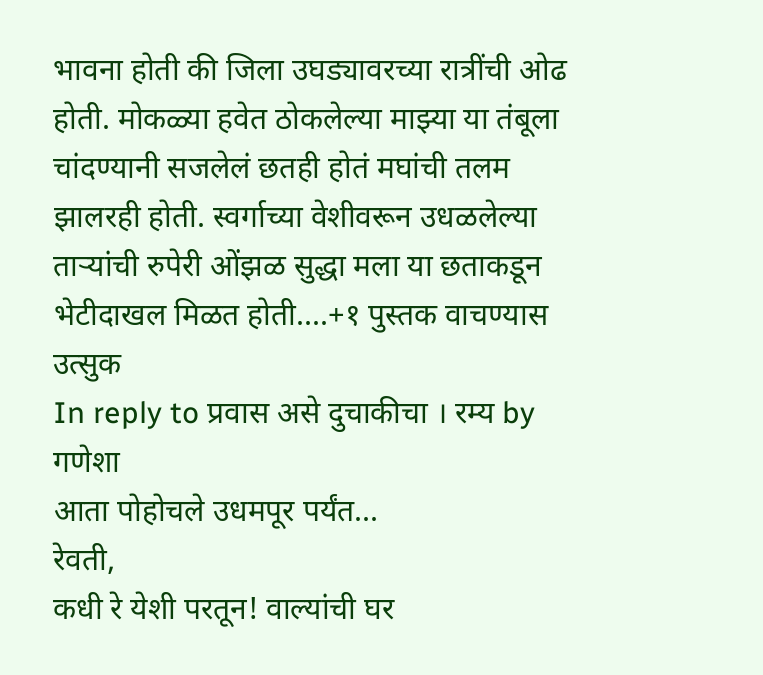भावना होती की जिला उघड्यावरच्या रात्रींची ओढ होती. मोकळ्या हवेत ठोकलेल्या माझ्या या तंबूला चांदण्यानी सजलेलं छतही होतं मघांची तलम झालरही होती. स्वर्गाच्या वेशीवरून उधळलेल्या ताऱ्यांची रुपेरी ओंझळ सुद्धा मला या छताकडून भेटीदाखल मिळत होती....+१ पुस्तक वाचण्यास उत्सुक
In reply to प्रवास असे दुचाकीचा । रम्य by गणेशा
आता पोहोचले उधमपूर पर्यंत...
रेवती,
कधी रे येशी परतून! वाल्यांची घर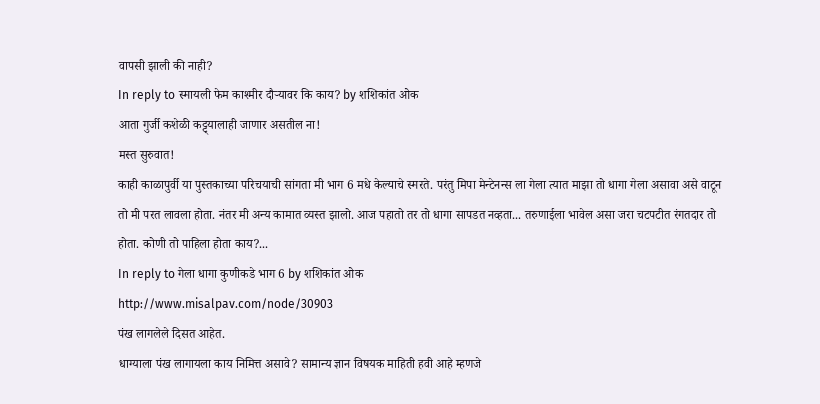वापसी झाली की नाही?
In reply to स्मायली फेम काश्मीर दौऱ्यावर कि काय? by शशिकांत ओक
आता गुर्जी कशेळी कट्ट्यालाही जाणार असतील ना!
मस्त सुरुवात!
काही काळापुर्वी या पुस्तकाच्या परिचयाची सांगता मी भाग 6 मधे केल्याचे स्मरते. परंतु मिपा मेन्टेनन्स ला गेला त्यात माझा तो धागा गेला असावा असे वाटून तो मी परत लावला होता. नंतर मी अन्य कामात व्यस्त झालो. आज पहातो तर तो धागा सापडत नव्हता... तरुणाईला भावेल असा जरा चटपटीत रंगतदार तो होता. कोणी तो पाहिला होता काय?...
In reply to गेला धागा कुणीकडे भाग 6 by शशिकांत ओक
http://www.misalpav.com/node/30903
पंख लागलेले दिसत आहेत.
धाग्याला पंख लागायला काय निमित्त असावे? सामान्य ज्ञान विषयक माहिती हवी आहे म्हणजे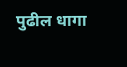पुढील धागा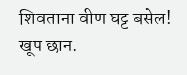शिवताना वीण घट्ट बसेल!
खूप छान.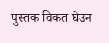पुस्तक विकत घेउन